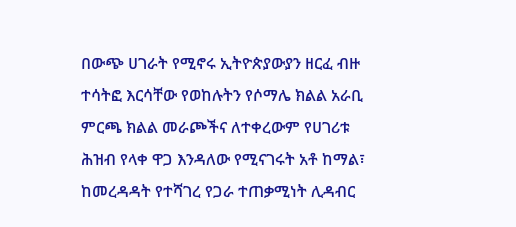በውጭ ሀገራት የሚኖሩ ኢትዮጵያውያን ዘርፈ ብዙ ተሳትፎ እርሳቸው የወከሉትን የሶማሌ ክልል አራቢ ምርጫ ክልል መራጮችና ለተቀረውም የሀገሪቱ ሕዝብ የላቀ ዋጋ እንዳለው የሚናገሩት አቶ ከማል፣ ከመረዳዳት የተሻገረ የጋራ ተጠቃሚነት ሊዳብር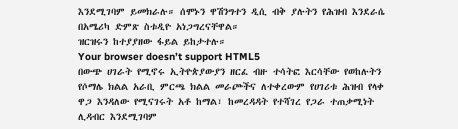እንደሚገባም ይመክራሉ። ሰሞኑን ዋሽንግተን ዲሲ ብቅ ያሉትን የሕዝብ እንደራሴ በአሜሪካ ድምጽ ስቱዲዮ አነጋግረናቸዋል።
ዝርዝሩን ከተያያዘው ፋይል ይከታተሉ።
Your browser doesn’t support HTML5
በውጭ ሀገራት የሚኖሩ ኢትዮጵያውያን ዘርፈ ብዙ ተሳትፎ እርሳቸው የወከሉትን የሶማሌ ክልል አራቢ ምርጫ ክልል መራጮችና ለተቀረውም የሀገሪቱ ሕዝብ የላቀ ዋጋ እንዳለው የሚናገሩት አቶ ከማል፣ ከመረዳዳት የተሻገረ የጋራ ተጠቃሚነት ሊዳብር እንደሚገባም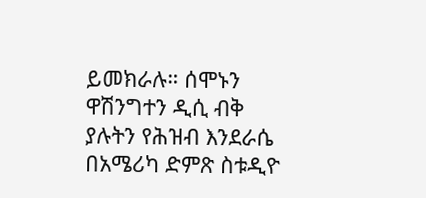ይመክራሉ። ሰሞኑን ዋሽንግተን ዲሲ ብቅ ያሉትን የሕዝብ እንደራሴ በአሜሪካ ድምጽ ስቱዲዮ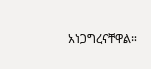አነጋግረናቸዋል።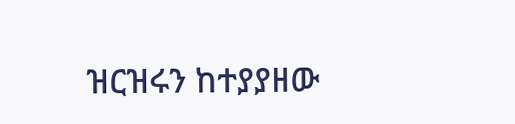ዝርዝሩን ከተያያዘው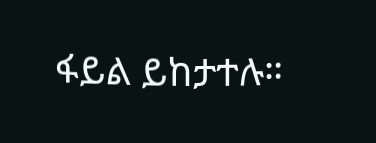ፋይል ይከታተሉ።